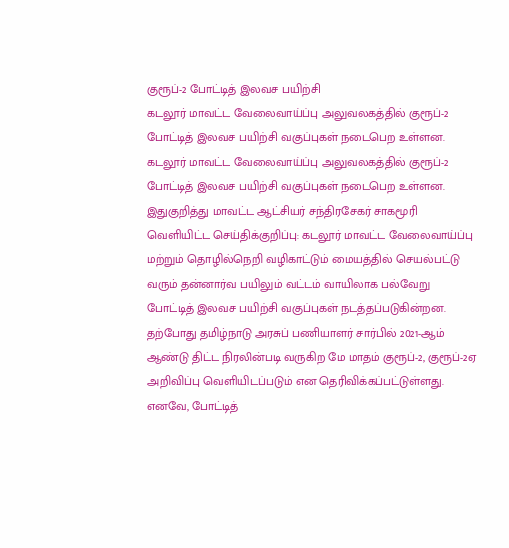குரூப்-2 போட்டித் இலவச பயிற்சி
கடலூர் மாவட்ட வேலைவாய்ப்பு அலுவலகத்தில் குரூப்-2 போட்டித் இலவச பயிற்சி வகுப்புகள் நடைபெற உள்ளன.
கடலூர் மாவட்ட வேலைவாய்ப்பு அலுவலகத்தில் குரூப்-2 போட்டித் இலவச பயிற்சி வகுப்புகள் நடைபெற உள்ளன.
இதுகுறித்து மாவட்ட ஆட்சியர் சந்திரசேகர் சாகமூரி வெளியிட்ட செய்திக்குறிப்பு: கடலூர் மாவட்ட வேலைவாய்ப்பு மற்றும் தொழில்நெறி வழிகாட்டும் மையத்தில் செயல்பட்டு வரும் தன்னார்வ பயிலும் வட்டம் வாயிலாக பல்வேறு போட்டித் இலவச பயிற்சி வகுப்புகள் நடத்தப்படுகின்றன. தற்போது தமிழ்நாடு அரசுப் பணியாளர் சார்பில் 2021-ஆம் ஆண்டு திட்ட நிரலின்படி வருகிற மே மாதம் குரூப்-2, குரூப்-2ஏ அறிவிப்பு வெளியிடப்படும் என தெரிவிக்கப்பட்டுள்ளது.
எனவே, போட்டித்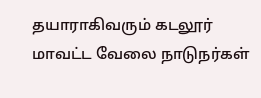தயாராகிவரும் கடலூர் மாவட்ட வேலை நாடுநர்கள்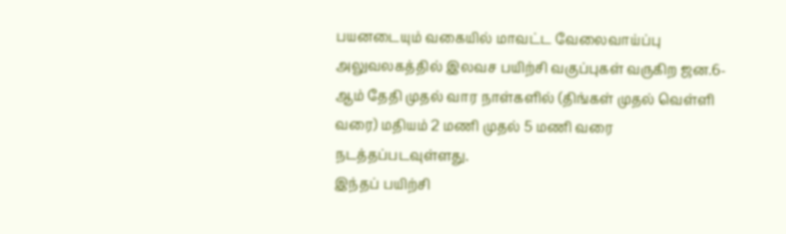பயனடையும் வகையில் மாவட்ட வேலைவாய்ப்பு அலுவலகத்தில் இலவச பயிற்சி வகுப்புகள் வருகிற ஜன.6-ஆம் தேதி முதல் வார நாள்களில் (திங்கள் முதல் வெள்ளி வரை) மதியம் 2 மணி முதல் 5 மணி வரை நடத்தப்படவுள்ளது.
இந்தப் பயிற்சி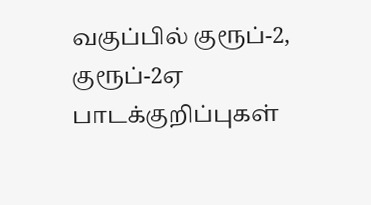வகுப்பில் குரூப்-2, குரூப்-2ஏ பாடக்குறிப்புகள்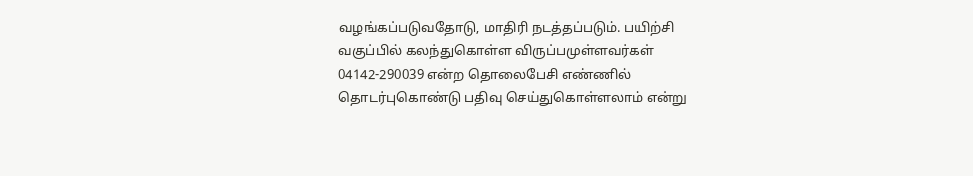வழங்கப்படுவதோடு, மாதிரி நடத்தப்படும். பயிற்சி வகுப்பில் கலந்துகொள்ள விருப்பமுள்ளவர்கள் 04142-290039 என்ற தொலைபேசி எண்ணில் தொடர்புகொண்டு பதிவு செய்துகொள்ளலாம் என்று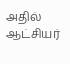அதில் ஆட்சியர்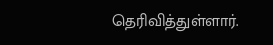தெரிவித்துள்ளார்.